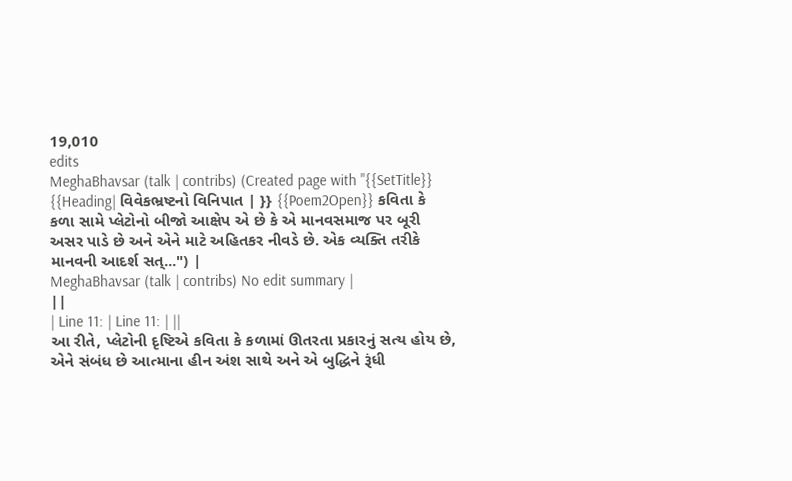19,010
edits
MeghaBhavsar (talk | contribs) (Created page with "{{SetTitle}} {{Heading| વિવેકભ્રષ્ટનો વિનિપાત | }} {{Poem2Open}} કવિતા કે કળા સામે પ્લેટોનો બીજો આક્ષેપ એ છે કે એ માનવસમાજ પર બૂરી અસર પાડે છે અને એને માટે અહિતકર નીવડે છે. એક વ્યક્તિ તરીકે માનવની આદર્શ સત્...") |
MeghaBhavsar (talk | contribs) No edit summary |
||
| Line 11: | Line 11: | ||
આ રીતે, પ્લેટોની દૃષ્ટિએ કવિતા કે કળામાં ઊતરતા પ્રકારનું સત્ય હોય છે, એને સંબંધ છે આત્માના હીન અંશ સાથે અને એ બુદ્ધિને રૂંધી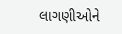લાગણીઓને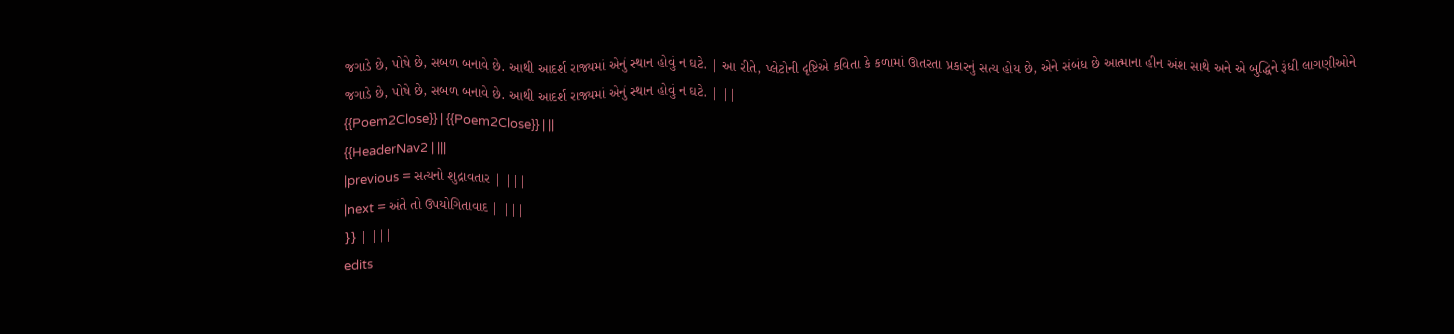જગાડે છે, પોષે છે, સબળ બનાવે છે. આથી આદર્શ રાજ્યમાં એનું સ્થાન હોવું ન ઘટે. | આ રીતે, પ્લેટોની દૃષ્ટિએ કવિતા કે કળામાં ઊતરતા પ્રકારનું સત્ય હોય છે, એને સંબંધ છે આત્માના હીન અંશ સાથે અને એ બુદ્ધિને રૂંધી લાગણીઓને જગાડે છે, પોષે છે, સબળ બનાવે છે. આથી આદર્શ રાજ્યમાં એનું સ્થાન હોવું ન ઘટે. | ||
{{Poem2Close}} | {{Poem2Close}} | ||
{{HeaderNav2 | |||
|previous = સત્યનો શુદ્રાવતાર | |||
|next = અંતે તો ઉપયોગિતાવાદ | |||
}} | |||
edits